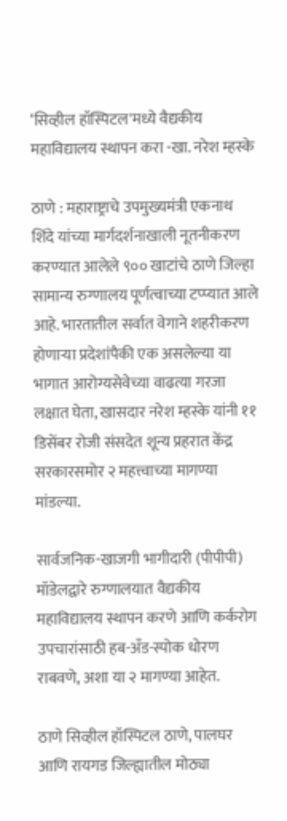‘सिव्हील हॉस्पिटल'मध्ये वैद्यकीय महाविद्यालय स्थापन करा -खा. नरेश म्हस्के

ठाणे : महाराष्ट्राचे उपमुख्यमंत्री एकनाथ शिंदे यांच्या मार्गदर्शनाखाली नूतनीकरण करण्यात आलेले ९०० खाटांचे ठाणे जिल्हा सामान्य रुग्णालय पूर्णत्वाच्या टप्प्यात आले आहे. भारतातील सर्वात वेगाने शहरीकरण होणाऱ्या प्रदेशांपैकी एक असलेल्या या भागात आरोग्यसेवेच्या वाढत्या गरजा लक्षात घेता, खासदार नरेश म्हस्के यांनी ११ डिसेंबर रोजी संसदेत शून्य प्रहरात केंद्र सरकारसमोर २ महत्त्वाच्या मागण्या मांडल्या.

सार्वजनिक-खाजगी भागीदारी (पीपीपी) मॉडेलद्वारे रुग्णालयात वैद्यकीय महाविद्यालय स्थापन करणे आणि कर्करोग उपचारांसाठी हब-अँड-स्पोक धोरण राबवणे, अशा या २ मागण्या आहेत.

ठाणे सिव्हील हॉस्पिटल ठाणे, पालघर आणि रायगड जिल्ह्यातील मोठ्या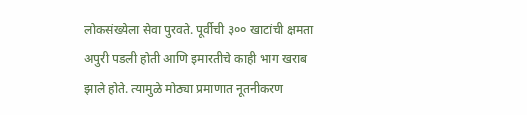लोकसंख्येला सेवा पुरवते. पूर्वीची ३०० खाटांची क्षमता अपुरी पडली होती आणि इमारतीचे काही भाग खराब झाले होते. त्यामुळे मोठ्या प्रमाणात नूतनीकरण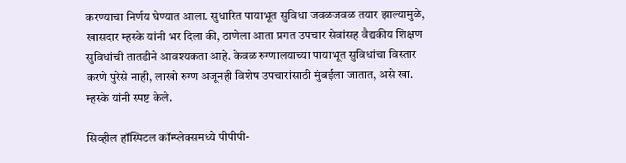करण्याचा निर्णय घेण्यात आला. सुधारित पायाभूत सुविधा जवळजवळ तयार झाल्यामुळे, खासदार म्हस्के यांनी भर दिला की, ठाणेला आता प्रगत उपचार सेवांसह वैद्यकीय शिक्षण सुविधांची तातडीने आवश्यकता आहे. केवळ रुग्णालयाच्या पायाभूत सुविधांचा विस्तार करणे पुरेसे नाही, लाखो रुग्ण अजूनही विशेष उपचारांसाठी मुंबईला जातात, असे खा. म्हस्के यांनी स्पष्ट केले.

सिव्हील हॉस्पिटल कॉम्प्लेक्समध्ये पीपीपी-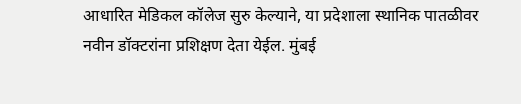आधारित मेडिकल कॉलेज सुरु केल्याने, या प्रदेशाला स्थानिक पातळीवर नवीन डॉक्टरांना प्रशिक्षण देता येईल. मुंबई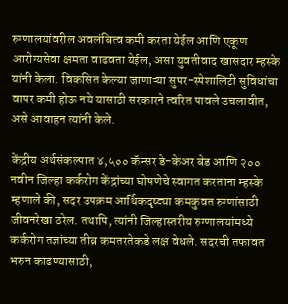रुग्णालयांवरील अवलंबित्व कमी करता येईल आणि एकूण आरोग्यसेवा क्षमता वाढवता येईल, असा युवतीवाद खासदार म्हस्के यांनी केला. विकसित केल्या जाणाऱ्या सुपर-स्पेशालिटी सुविधांचा वापर कमी होऊ नये यासाठी सरकारने त्वरित पावले उचलावीत, असे आवाहन त्यांनी केले.

केंद्रीय अर्थसंकल्पात ४,५०० कॅन्सर डे-केअर बेड आणि २०० नवीन जिल्हा कर्करोग केंद्रांच्या घोषणेचे स्वागत करताना म्हस्के म्हणाले की, सदर उपक्रम आर्थिकदृष्ट्या कमकुवत रुग्णांसाठी जीवनरेखा ठरेल. तथापि, त्यांनी जिल्हास्तरीय रुग्णालयांमध्ये कर्करोग तज्ञांच्या तीव्र कमतरतेकडे लक्ष वेधले. सदरची तफावत भरुन काढण्यासाठी,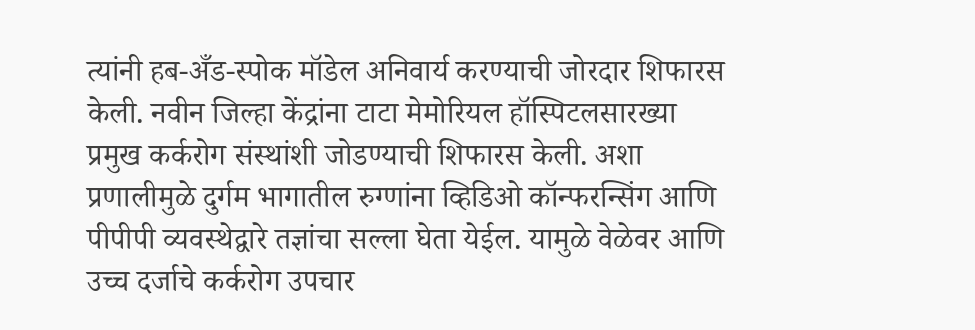त्यांनी हब-अँड-स्पोक मॉडेल अनिवार्य करण्याची जोरदार शिफारस केली. नवीन जिल्हा केंद्रांना टाटा मेमोरियल हॉस्पिटलसारख्या प्रमुख कर्करोग संस्थांशी जोडण्याची शिफारस केली. अशा प्रणालीमुळे दुर्गम भागातील रुग्णांना व्हिडिओ कॉन्फरन्सिंग आणि पीपीपी व्यवस्थेद्वारे तज्ञांचा सल्ला घेता येईल. यामुळे वेळेवर आणि उच्च दर्जाचे कर्करोग उपचार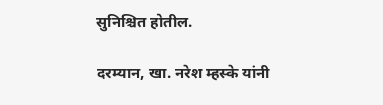सुनिश्चित होतील.

दरम्यान, खा. नरेश म्हस्के यांनी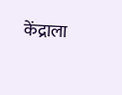केंद्राला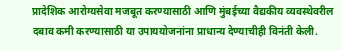प्रादेशिक आरोग्यसेवा मजबूत करण्यासाठी आणि मुंबईच्या वैद्यकीय व्यवस्थेवरील दबाव कमी करण्यासाठी या उपाययोजनांना प्राधान्य देण्याचीही विनंती केली.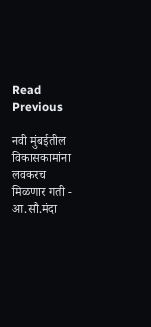Read Previous

नवी मुंबईतील विकासकामांना लवकरच मिळणार गती - आ.सौ.मंदा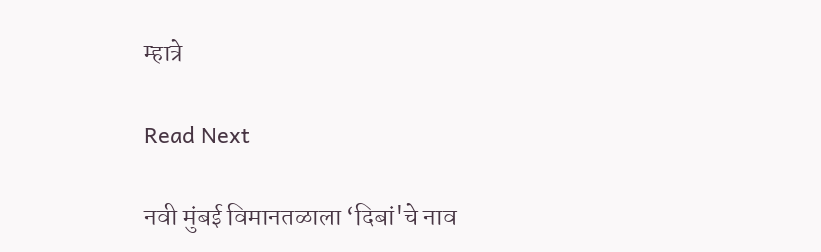म्हात्रे

Read Next

नवी मुंबई विमानतळाला ‘दिबां'चे नाव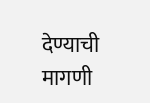देण्याची मागणी